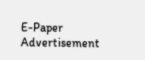E-Paper
Advertisement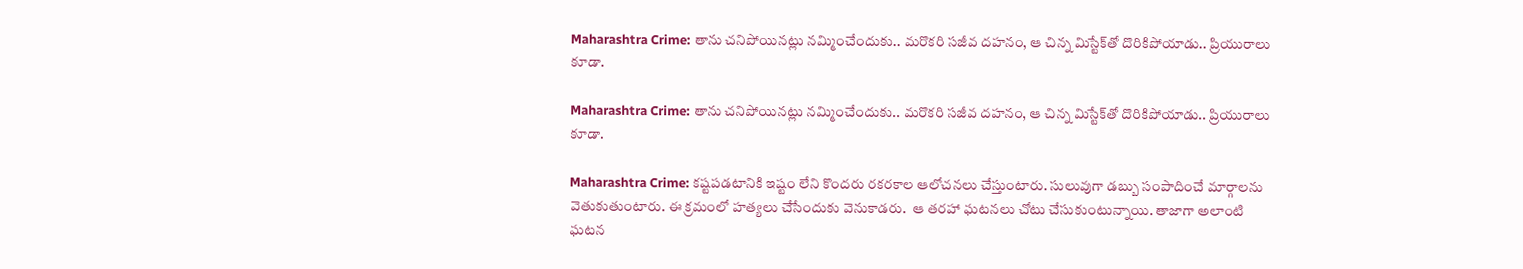Maharashtra Crime: తాను చనిపోయినట్లు నమ్మించేందుకు.. మరొకరి సజీవ దహనం, ఆ చిన్న మిస్టేక్‌తో దొరికిపోయాడు.. ప్రియురాలు కూడా.

Maharashtra Crime: తాను చనిపోయినట్లు నమ్మించేందుకు.. మరొకరి సజీవ దహనం, ఆ చిన్న మిస్టేక్‌తో దొరికిపోయాడు.. ప్రియురాలు కూడా.

Maharashtra Crime: కష్టపడటానికి ఇష్టం లేని కొందరు రకరకాల ఆలోచనలు చేస్తుంటారు. సులువుగా డబ్బు సంపాదించే మార్గాలను వెతుకుతుంటారు. ఈ క్రమంలో హత్యలు చేసేందుకు వెనుకాడరు.  ఆ తరహా ఘటనలు చోటు చేసుకుంటున్నాయి. తాజాగా అలాంటి ఘటన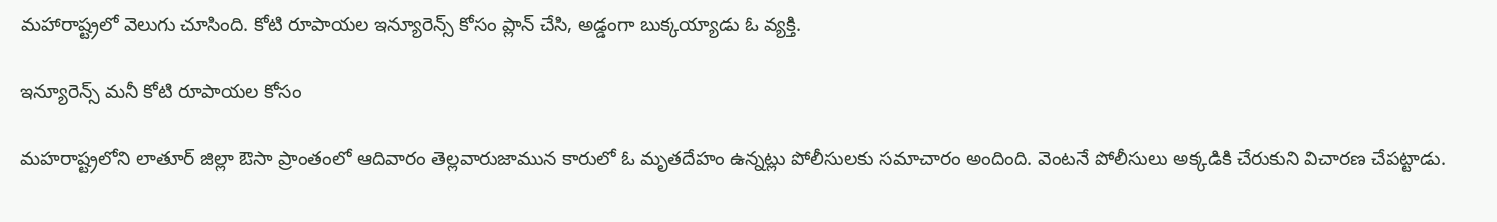మహారాష్ట్రలో వెలుగు చూసింది. కోటి రూపాయల ఇన్యూరెన్స్ కోసం ప్లాన్ చేసి, అడ్డంగా బుక్కయ్యాడు ఓ వ్యక్తి.

ఇన్యూరెన్స్ మనీ కోటి రూపాయల కోసం

మహరాష్ట్రలోని లాతూర్ జిల్లా ఔసా ప్రాంతంలో ఆదివారం తెల్లవారుజామున కారులో ఓ మృతదేహం ఉన్నట్లు పోలీసులకు సమాచారం అందింది. వెంటనే పోలీసులు అక్కడికి చేరుకుని విచారణ చేపట్టాడు.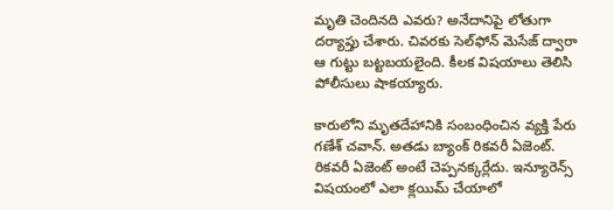మృతి చెందినది ఎవరు? అనేదానిపై లోతుగా దర్యాప్తు చేశారు. చివరకు సెల్‌ఫోన్ మెసేజ్ ద్వారా ఆ గుట్టు బట్టబయలైంది. కీలక విషయాలు తెలిసి పోలీసులు షాకయ్యారు.

కారులోని మృతదేహానికి సంబంధించిన వ్యక్తి పేరు గణేశ్ చవాన్. అతడు బ్యాంక్ రికవరీ ఏజెంట్‌. రికవరీ ఏజెంట్ అంటే చెప్పనక్కర్లేదు. ఇన్యూరెన్స్ విషయంలో ఎలా క్లయిమ్ చేయాలో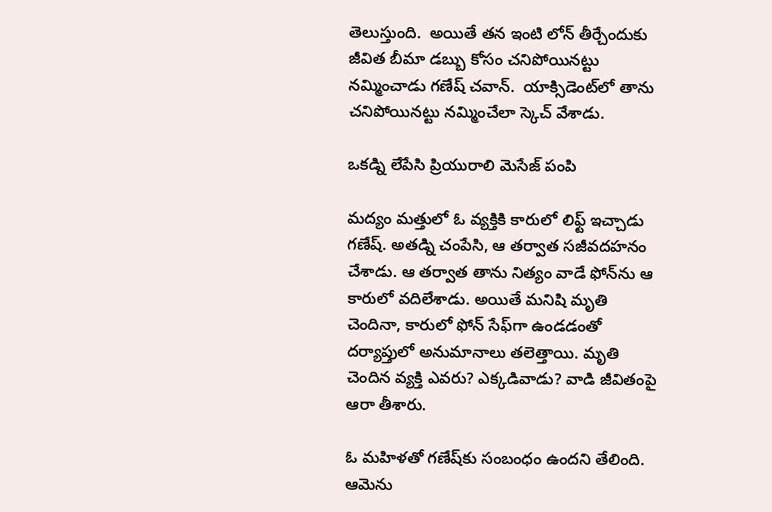తెలుస్తుంది.  అయితే తన ఇంటి లోన్ తీర్చేందుకు జీవిత బీమా డబ్బు కోసం చనిపోయినట్టు నమ్మించాడు గణేష్ చవాన్.  యాక్సిడెంట్‌లో తాను చనిపోయినట్టు నమ్మించేలా స్కెచ్ వేశాడు.

ఒకడ్ని లేపేసి ప్రియురాలి మెసేజ్ పంపి

మద్యం మత్తులో ఓ వ్యక్తికి కారులో లిఫ్ట్ ఇచ్చాడు గణేష్. అతడ్ని చంపేసి, ఆ తర్వాత సజీవదహనం చేశాడు. ఆ తర్వాత తాను నిత్యం వాడే ఫోన్‌ను ఆ కారులో వదిలేశాడు. అయితే మనిషి మృతి చెందినా, కారులో ఫోన్ సేఫ్‌గా ఉండడంతో దర్యాప్తులో అనుమానాలు తలెత్తాయి. మృతి చెందిన వ్యక్తి ఎవరు? ఎక్కడివాడు? వాడి జీవితంపై ఆరా తీశారు.

ఓ మహిళతో గణేష్‌కు సంబంధం ఉందని తేలింది. ఆమెను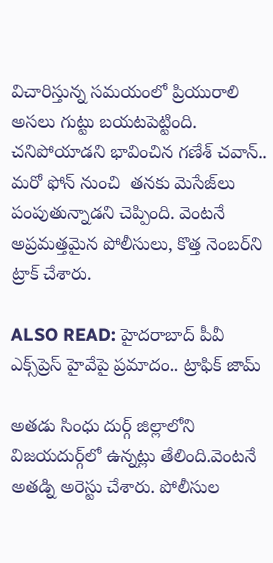విచారిస్తున్న సమయంలో ప్రియురాలి అసలు గుట్టు బయటపెట్టింది. చనిపోయాడని భావించిన గణేశ్ చవాన్.. మరో ఫోన్ నుంచి  తనకు మెసేజ్‌లు పంపుతున్నాడని చెప్పింది. వెంటనే అప్రమత్తమైన పోలీసులు, కొత్త నెంబర్‌ని ట్రాక్ చేశారు.

ALSO READ: హైదరాబాద్ పీవీ ఎక్స్‌ప్రెస్ హైవేపై ప్రమాదం.. ట్రాఫిక్ జామ్

అతడు సింధు దుర్గ్ జిల్లాలోని విజయదుర్గ్‌లో ఉన్నట్లు తేలింది.వెంటనే అతడ్ని అరెస్టు చేశారు. పోలీసుల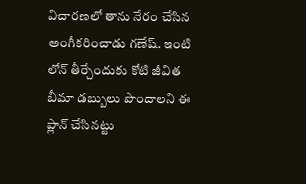విచారణలో తాను నేరం చేసిన అంగీకరించాడు గణేష్. ఇంటి లోన్ తీర్చేందుకు కోటి జీవిత బీమా డబ్బులు పొందాలని ఈ ప్లాన్ చేసినట్టు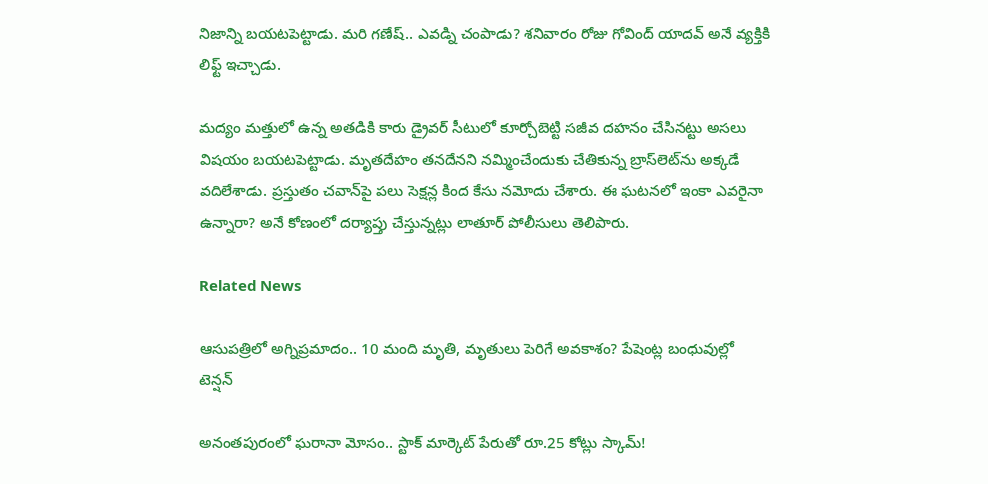నిజాన్ని బయటపెట్టాడు. మరి గణేష్.. ఎవడ్ని చంపాడు? శనివారం రోజు గోవింద్ యాదవ్ అనే వ్యక్తికి లిఫ్ట్ ఇచ్చాడు.

మద్యం మత్తులో ఉన్న అతడికి కారు డ్రైవర్ సీటులో కూర్చోబెట్టి సజీవ దహనం చేసినట్టు అసలు విషయం బయటపెట్టాడు. మృతదేహం తనదేనని నమ్మించేందుకు చేతికున్న బ్రాస్‌లెట్‌ను అక్కడే వదిలేశాడు. ప్రస్తుతం చవాన్‌పై పలు సెక్షన్ల కింద కేసు నమోదు చేశారు. ఈ ఘటనలో ఇంకా ఎవరైనా ఉన్నారా? అనే కోణంలో దర్యాప్తు చేస్తున్నట్లు లాతూర్ పోలీసులు తెలిపారు.

Related News

ఆసుపత్రిలో అగ్నిప్రమాదం.. 10 మంది మృతి, మృతులు పెరిగే అవకాశం? పేషెంట్ల బంధువుల్లో టెన్షన్

అనంతపురంలో ఘరానా మోసం.. స్టాక్ మార్కెట్ పేరుతో రూ.25 కోట్లు స్కామ్!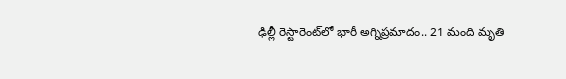ఢిల్లీ రెస్టారెంట్‌లో భారీ అగ్నిప్రమాదం.. 21 మంది మృతి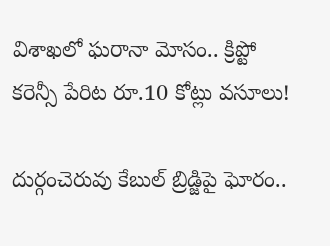విశాఖలో ఘరానా మోసం.. క్రిప్టో కరెన్సీ పేరిట రూ.10 కోట్లు వసూలు!

దుర్గంచెరువు కేబుల్ బ్రిడ్జిపై ఘోరం..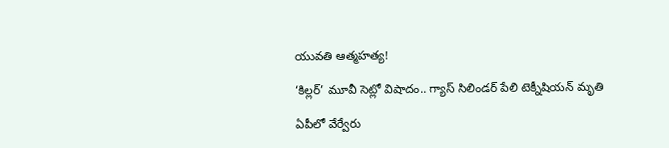యువతి ఆత్మహత్య!

‘కిల్లర్’ మూవీ సెట్లో విషాదం.. గ్యాస్ సిలిండర్ పేలి టెక్నీషియన్ మృతి

ఏపీలో వేర్వేరు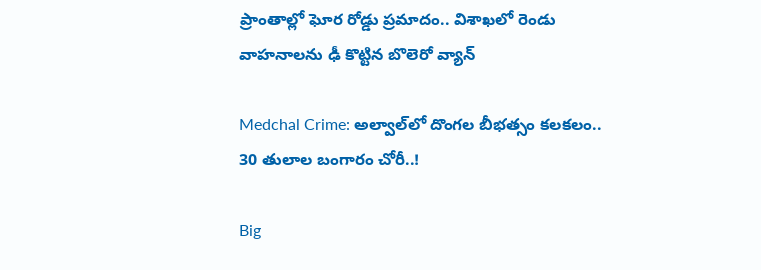ప్రాంతాల్లో ఘోర రోడ్డు ప్రమాదం.. విశాఖలో రెండు వాహనాలను ఢీ కొట్టిన బొలెరో వ్యాన్

Medchal Crime: అల్వాల్‌లో దొంగల బీభత్సం కలకలం.. 30 తులాల బంగారం చోరీ..!

Big